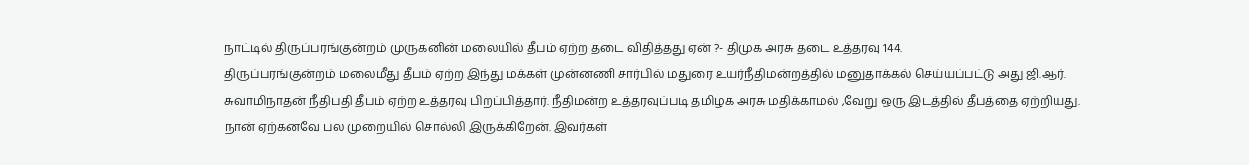நாட்டில் திருப்பரங்குன்றம் முருகனின் மலையில் தீபம் ஏற்ற தடை விதித்தது ஏன் ?- திமுக அரசு தடை உத்தரவு 144.
திருப்பரங்குன்றம் மலைமீது தீபம் ஏற்ற இந்து மக்கள் முன்னணி சார்பில் மதுரை உயர்நீதிமன்றத்தில் மனுதாக்கல் செய்யப்பட்டு அது ஜி.ஆர். சுவாமிநாதன் நீதிபதி தீபம் ஏற்ற உத்தரவு பிறப்பித்தார். நீதிமன்ற உத்தரவுப்படி தமிழக அரசு மதிக்காமல் ,வேறு ஒரு இடத்தில் தீபத்தை ஏற்றியது. நான் ஏற்கனவே பல முறையில் சொல்லி இருக்கிறேன். இவர்கள்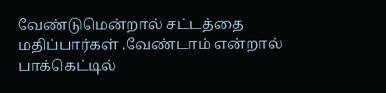வேண்டுமென்றால் சட்டத்தை மதிப்பார்கள் .வேண்டாம் என்றால் பாக்கெட்டில்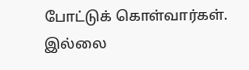போட்டுக் கொள்வார்கள். இல்லை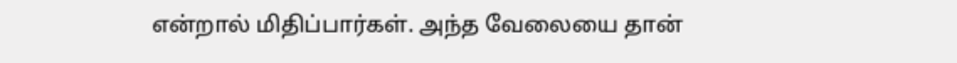என்றால் மிதிப்பார்கள். அந்த வேலையை தான்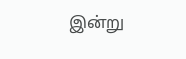இன்று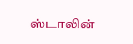ஸ்டாலின்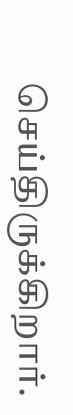செய்திருக்கிறார்.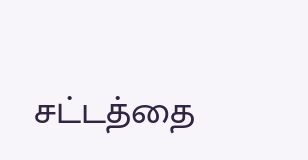சட்டத்தை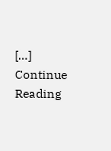[…]
Continue Reading